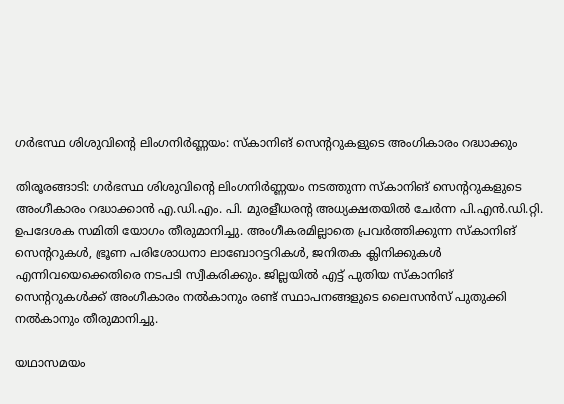ഗര്‍ഭസ്ഥ ശിശുവിന്റെ ലിംഗനിര്‍ണ്ണയം: സ്‌കാനിങ് സെന്ററുകളുടെ അംഗികാരം റദ്ധാക്കും

തിരൂരങ്ങാടി: ഗര്‍ഭസ്ഥ ശിശുവിന്റെ ലിംഗനിര്‍ണ്ണയം നടത്തുന്ന സ്‌കാനിങ് സെന്ററുകളുടെ അംഗീകാരം റദ്ധാക്കാന്‍ എ.ഡി.എം. പി. മുരളീധരന്റ അധ്യക്ഷതയില്‍ ചേര്‍ന്ന പി.എന്‍.ഡി.റ്റി. ഉപദേശക സമിതി യോഗം തീരുമാനിച്ചു. അംഗീകരമില്ലാതെ പ്രവര്‍ത്തിക്കുന്ന സ്‌കാനിങ് സെന്ററുകള്‍, ഭ്രൂണ പരിശോധനാ ലാബോറട്ടറികള്‍, ജനിതക ക്ലിനിക്കുകള്‍ എന്നിവയെക്കെതിരെ നടപടി സ്വീകരിക്കും. ജില്ലയില്‍ എട്ട് പുതിയ സ്‌കാനിങ് സെന്ററുകള്‍ക്ക് അംഗീകാരം നല്‍കാനും രണ്ട് സ്ഥാപനങ്ങളുടെ ലൈസന്‍സ് പുതുക്കി നല്‍കാനും തീരുമാനിച്ചു.

യഥാസമയം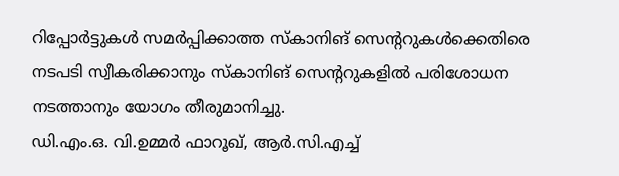റിപ്പോര്‍ട്ടുകള്‍ സമര്‍പ്പിക്കാത്ത സ്‌കാനിങ് സെന്ററുകള്‍ക്കെതിരെ നടപടി സ്വീകരിക്കാനും സ്‌കാനിങ് സെന്ററുകളില്‍ പരിശോധന നടത്താനും യോഗം തീരുമാനിച്ചു.
ഡി.എം.ഒ. വി.ഉമ്മര്‍ ഫാറൂഖ്, ആര്‍.സി.എച്ച്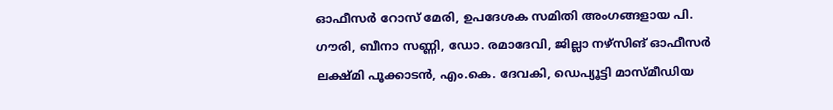ഓഫീസര്‍ റോസ് മേരി, ഉപദേശക സമിതി അംഗങ്ങളായ പി. ഗൗരി, ബീനാ സണ്ണി, ഡോ. രമാദേവി, ജില്ലാ നഴ്‌സിങ് ഓഫീസര്‍ ലക്ഷ്മി പൂക്കാടന്‍, എം.കെ. ദേവകി, ഡെപ്യൂട്ടി മാസ്മീഡിയ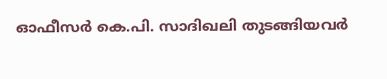ഓഫീസര്‍ കെ.പി. സാദിഖലി തുടങ്ങിയവര്‍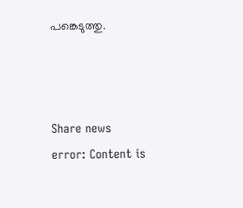പങ്കെടുത്തു.



Share news
error: Content is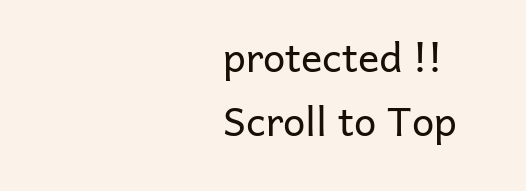protected !!
Scroll to Top